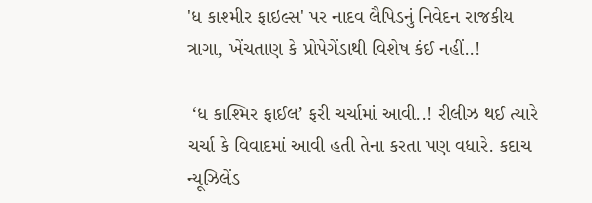'ધ કાશ્મીર ફાઇલ્સ' પર નાદવ લૈપિડનું નિવેદન રાજકીય ત્રાગા, ખેંચતાણ કે પ્રોપેગેંડાથી વિશેષ કંઈ નહીં..!

 ‘ધ કાશ્મિર ફાઈલ’ ફરી ચર્ચામાં આવી..! રીલીઝ થઈ ત્યારે ચર્ચા કે વિવાદમાં આવી હતી તેના કરતા પણ વધારે. કદાચ ન્યૂઝિલેંડ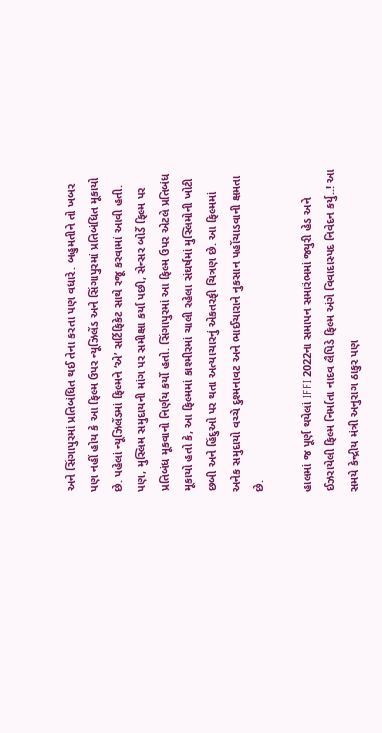અને સિંગાપુરમાં પ્રતિબંધિત થઈ તેના કરતા પણ વધારે. બહુમતીને તો ખબર પણ નહીં હોય કે આ ફિલ્મ ઉપર ન્યૂઝિલેંડ અને સિંગાપુરમાં પ્રતિબંધિત મૂકાયો છે. પહેલાં ન્યૂઝિલેંડમાં ફિલ્મને ‘એ’ સર્ટિફિકેટ સાથે રજૂ કરવામાં આવી હતી. પણ, મુસ્લિમ સમુદાયની માંગ પર સમીક્ષા કર્યા પછી, સેન્સર બોર્ડે ફિલ્મ પર પ્રતિબંધ મૂકવાનો નિર્ણય કર્યો હતો. સિંગાપુરમાં આ ફિલ્મ ઉપર એટલે પ્રતિબંધ મૂકાયો હતો કે, આ ફિલ્મમાં કાશ્મીરમાં ચાલી રહેલા સંઘર્ષમાં મુસ્લિમોની ખોટી છબી અને હિંદુઓ પર થતા અત્યાચારનું એકતરફી ચિત્રણ છે. આ ફિલ્મમાં અનેક સમુદાયો વચ્ચે દુશ્મનાવટ અને ભાઈચારાને નુકસાન પહોંચાડવાની ક્ષમતા છે.

હાલમાં જ પૂર્ણ થયેલાં IFFI 2022ના સમાપન સમારંભમાં જ્યુરી હેડ અને ઈઝરાયેલી ફિલ્મ નિર્માતા નાદવ લૈપિડે ફિલ્મ અંગે વિવાદાસ્પદ નિવેદન કર્યુ..! આ સમયે કેન્દ્રીય મંત્રી અનુરાગ ઠાકુર પણ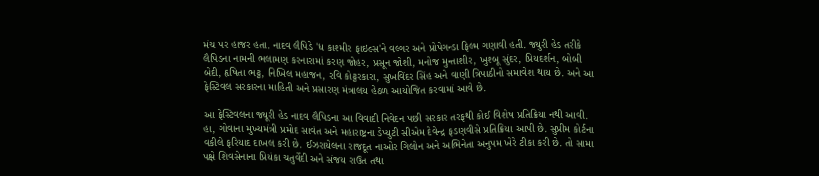મંચ પર હાજર હતા. નાદવ લૈપિડે 'ધ કાશ્મીર ફાઇલ્સ'ને વલ્ગર અને પ્રોપેગન્ડા ફિલ્મ ગણાવી હતી. જ્યુરી હેડ તરીકે લૈપિડના નામની ભલામણ કરનારામાં કરણ જોહર, પ્રસૂન જોશી, મનોજ મુન્તાશીર, ખુશ્બૂ સુંદર, પ્રિયદર્શન, બોબી બેદી, હૃષિતા ભટ્ટ, નિખિલ મહાજન, રવિ કોટ્ટરકારા, સુખવિંદર સિંહ અને વાણી ત્રિપાઠીનો સમાવેશ થાય છે. અને આ ફેસ્ટિવલ સરકારના માહિતી અને પ્રસારણ મંત્રાલય હેઠળ આયોજિત કરવામાં આવે છે.

આ ફેસ્ટિવલના જ્યૂરી હેડ નાદવ લૈપિડના આ વિવાદી નિવેદન પછી સરકાર તરફથી કોઈ વિશેષ પ્રતિક્રિયા નથી આવી. હા, ગોવાના મુખ્યમંત્રી પ્રમોદ સાવંત અને મહારાષ્ટ્રના ડેપ્યુટી સીએમ દેવેન્દ્ર ફડણવીસે પ્રતિક્રિયા આપી છે. સુપ્રીમ કોર્ટના વકીલે ફરિયાદ દાખલ કરી છે. ઈઝરાયેલના રાજદૂત નાઓર ગિલોન અને અભિનેતા અનુપમ ખેરે ટીકા કરી છે. તો સામા પક્ષે શિવસેનાના પ્રિયંકા ચતુર્વેદી અને સંજય રાઉત તથા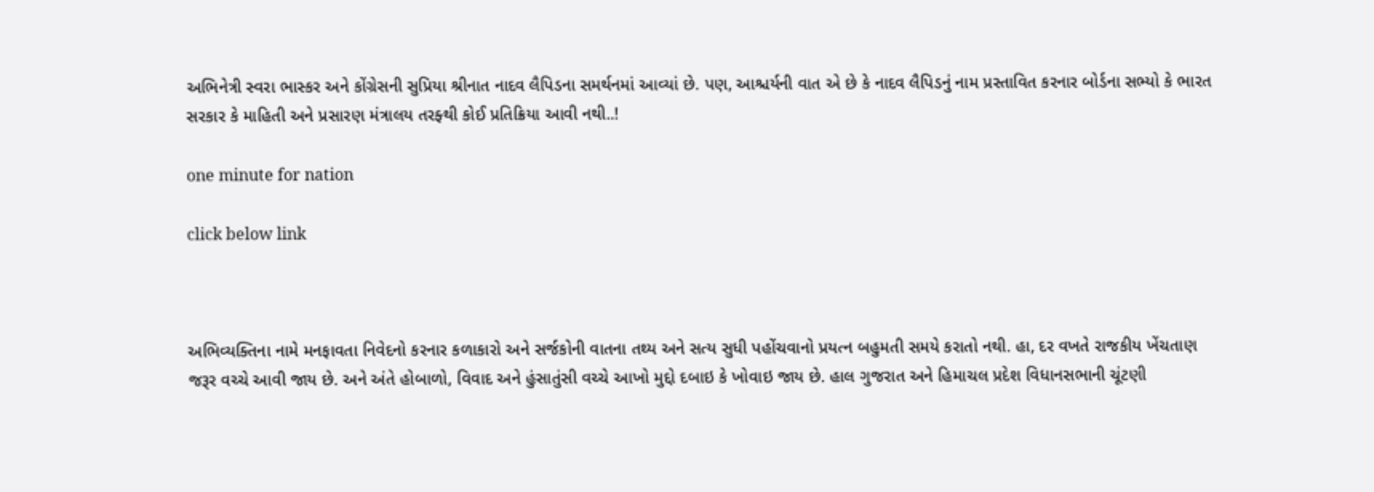અભિનેત્રી સ્વરા ભાસ્કર અને કોંગ્રેસની સુપ્રિયા શ્રીનાત નાદવ લૈપિડના સમર્થનમાં આવ્યાં છે. પણ, આશ્ચર્યની વાત એ છે કે નાદવ લૈપિડનું નામ પ્રસ્તાવિત કરનાર બોર્ડના સભ્યો કે ભારત સરકાર કે માહિતી અને પ્રસારણ મંત્રાલય તરફ્થી કોઈ પ્રતિક્રિયા આવી નથી..!

one minute for nation

click below link



અભિવ્યક્તિના નામે મનફાવતા નિવેદનો કરનાર કળાકારો અને સર્જકોની વાતના તથ્ય અને સત્ય સુધી પહોંચવાનો પ્રયત્ન બહુમતી સમયે કરાતો નથી. હા, દર વખતે રાજકીય ખેંચતાણ જરૂર વચ્ચે આવી જાય છે. અને અંતે હોબાળો, વિવાદ અને હુંસાતુંસી વચ્ચે આખો મુદ્દો દબાઇ કે ખોવાઇ જાય છે. હાલ ગુજરાત અને હિમાચલ પ્રદેશ વિધાનસભાની ચૂંટણી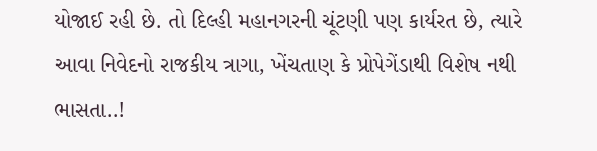યોજાઈ રહી છે. તો દિલ્હી મહાનગરની ચૂંટણી પણ કાર્યરત છે, ત્યારે આવા નિવેદનો રાજકીય ત્રાગા, ખેંચતાણ કે પ્રોપેગેંડાથી વિશેષ નથી ભાસતા..!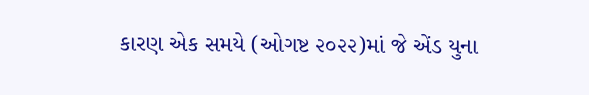કારણ એક સમયે (ઓગષ્ટ ૨૦૨૨)માં જે એંડ યુના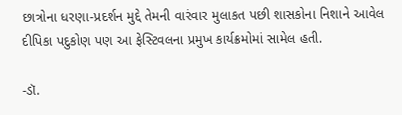છાત્રોના ધરણા-પ્રદર્શન મુદ્દે તેમની વારંવાર મુલાકત પછી શાસકોના નિશાને આવેલ દીપિકા પદુકોણ પણ આ ફેસ્ટિવલના પ્રમુખ કાર્યક્રમોમાં સામેલ હતી.

-ડૉ.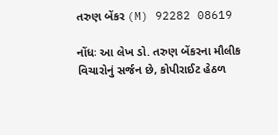તરુણ બેંકર (M) 92282 08619

નોંધઃ આ લેખ ડો. તરુણ બેંકરના મૌલીક વિચારોનું સર્જન છે, કોપીરાઈટ હેઠળ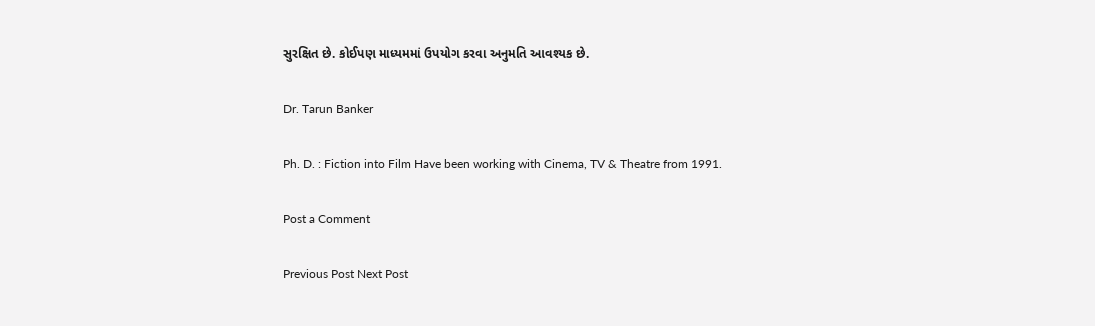સુરક્ષિત છે. કોઈપણ માધ્યમમાં ઉપયોગ કરવા અનુમતિ આવશ્યક છે.

Dr. Tarun Banker

Ph. D. : Fiction into Film Have been working with Cinema, TV & Theatre from 1991.

Post a Comment

Previous Post Next Post